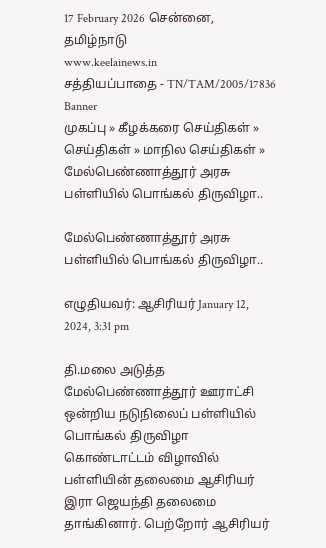17 February 2026 சென்னை, தமிழ்நாடு
www.keelainews.in
சத்தியப்பாதை - TN/TAM/2005/17836
Banner
முகப்பு » கீழக்கரை செய்திகள் » செய்திகள் » மாநில செய்திகள் » மேல்பெண்ணாத்தூர் அரசு  பள்ளியில் பொங்கல் திருவிழா..

மேல்பெண்ணாத்தூர் அரசு  பள்ளியில் பொங்கல் திருவிழா..

எழுதியவர்: ஆசிரியர் January 12, 2024, 3:31 pm

தி.மலை அடுத்த மேல்பெண்ணாத்தூர் ஊராட்சி ஒன்றிய நடுநிலைப் பள்ளியில் பொங்கல் திருவிழா கொண்டாட்டம் விழாவில் பள்ளியின் தலைமை ஆசிரியர் இரா ஜெயந்தி தலைமை தாங்கினார். பெற்றோர் ஆசிரியர்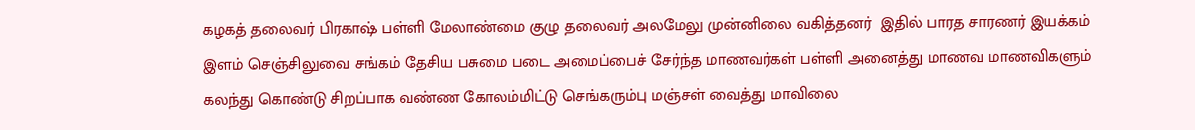கழகத் தலைவர் பிரகாஷ் பள்ளி மேலாண்மை குழு தலைவர் அலமேலு முன்னிலை வகித்தனர்  இதில் பாரத சாரணர் இயக்கம் இளம் செஞ்சிலுவை சங்கம் தேசிய பசுமை படை அமைப்பைச் சேர்ந்த மாணவர்கள் பள்ளி அனைத்து மாணவ மாணவிகளும் கலந்து கொண்டு சிறப்பாக வண்ண கோலம்மிட்டு செங்கரும்பு மஞ்சள் வைத்து மாவிலை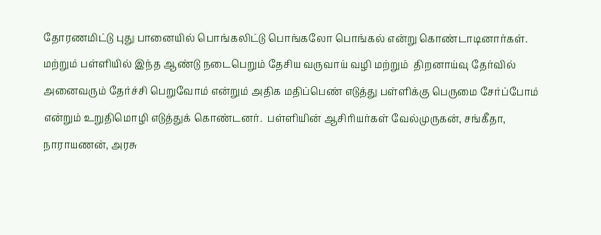தோரணமிட்டு புது பானையில் பொங்கலிட்டு பொங்கலோ பொங்கல் என்று கொண்டாடினார்கள். மற்றும் பள்ளியில் இந்த ஆண்டு நடைபெறும் தேசிய வருவாய் வழி மற்றும்  திறனாய்வு தேர்வில் அனைவரும் தேர்ச்சி பெறுவோம் என்றும் அதிக மதிப்பெண் எடுத்து பள்ளிக்கு பெருமை சேர்ப்போம் என்றும் உறுதிமொழி எடுத்துக் கொண்டனர்.  பள்ளியின் ஆசிரியர்கள் வேல்முருகன், சங்கீதா, நாராயணன், அரசு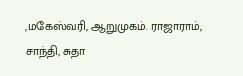,மகேஸ்வரி, ஆறுமுகம். ராஜாராம், சாந்தி, சுதா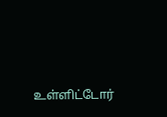உள்ளிட்டோர்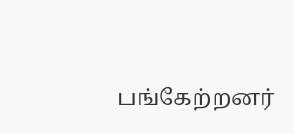பங்கேற்றனர்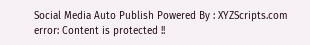Social Media Auto Publish Powered By : XYZScripts.com
error: Content is protected !!